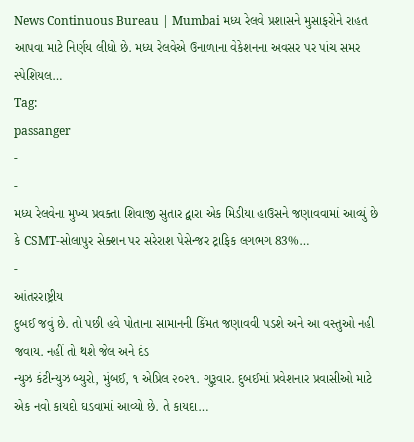News Continuous Bureau | Mumbai મધ્ય રેલવે પ્રશાસને મુસાફરોને રાહત આપવા માટે નિર્ણય લીધો છે. મધ્ય રેલવેએ ઉનાળાના વેકેશનના અવસર પર પાંચ સમર સ્પેશિયલ…
Tag:
passanger
-
-
મધ્ય રેલવેના મુખ્ય પ્રવક્તા શિવાજી સુતાર દ્વારા એક મિડીયા હાઉસને જણાવવામાં આવ્યું છે કે CSMT-સોલાપુર સેક્શન પર સરેરાશ પેસેન્જર ટ્રાફિક લગભગ 83%…
-
આંતરરાષ્ટ્રીય
દુબઈ જવું છે. તો પછી હવે પોતાના સામાનની કિંમત જણાવવી પડશે અને આ વસ્તુઓ નહી જવાય. નહીં તો થશે જેલ અને દંડ
ન્યુઝ કંટીન્યુઝ બ્યુરો, મુંબઈ, ૧ એપ્રિલ ૨૦૨૧. ગુરૂવાર. દુબઈમાં પ્રવેશનાર પ્રવાસીઓ માટે એક નવો કાયદો ઘડવામાં આવ્યો છે. તે કાયદા…